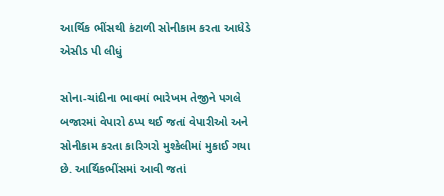આર્થિક ભીંસથી કંટાળી સોનીકામ કરતા આધેડે એસીડ પી લીધું

સોના-ચાંદીના ભાવમાં ભારેખમ તેજીને પગલે બજારમાં વેપારો ઠપ્પ થઈ જતાં વેપારીઓ અને સોનીકામ કરતા કારિગરો મુશ્કેલીમાં મુકાઈ ગયા છે. આર્થિકભીંસમાં આવી જતાં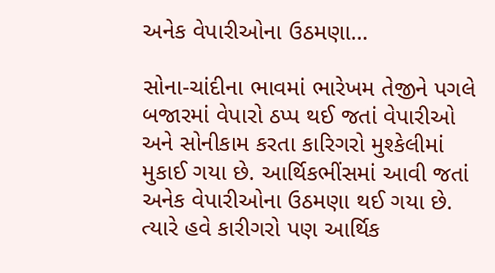અનેક વેપારીઓના ઉઠમણા…

સોના-ચાંદીના ભાવમાં ભારેખમ તેજીને પગલે બજારમાં વેપારો ઠપ્પ થઈ જતાં વેપારીઓ અને સોનીકામ કરતા કારિગરો મુશ્કેલીમાં મુકાઈ ગયા છે. આર્થિકભીંસમાં આવી જતાં અનેક વેપારીઓના ઉઠમણા થઈ ગયા છે. ત્યારે હવે કારીગરો પણ આર્થિક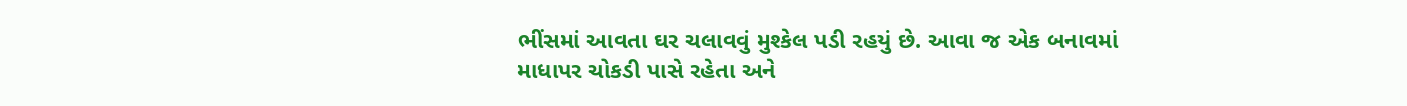ભીંસમાં આવતા ઘર ચલાવવું મુશ્કેલ પડી રહયું છે. આવા જ એક બનાવમાં માધાપર ચોકડી પાસે રહેતા અને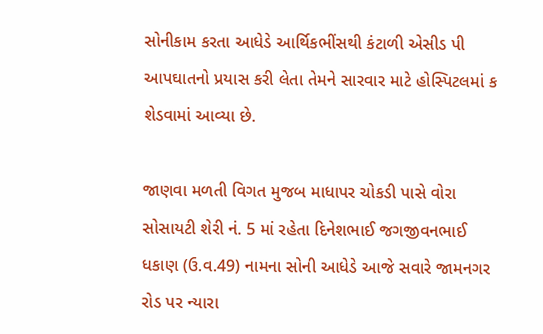સોનીકામ કરતા આધેડે આર્થિકભીંસથી કંટાળી એસીડ પી આપઘાતનો પ્રયાસ કરી લેતા તેમને સારવાર માટે હોસ્પિટલમાં ક શેડવામાં આવ્યા છે.

જાણવા મળતી વિગત મુજબ માધાપર ચોકડી પાસે વોરા સોસાયટી શેરી નં. 5 માં રહેતા દિનેશભાઈ જગજીવનભાઈ ધકાણ (ઉ.વ.49) નામના સોની આધેડે આજે સવારે જામનગર રોડ પર ન્યારા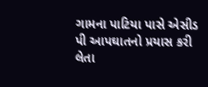ગામના પાટિયા પાસે એસીડ પી આપઘાતનો પ્રયાસ કરી લેતા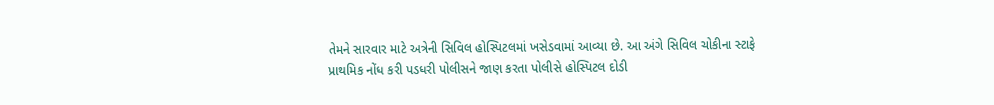તેમને સારવાર માટે અત્રેની સિવિલ હોસ્પિટલમાં ખસેડવામાં આવ્યા છે. આ અંગે સિવિલ ચોકીના સ્ટાફે પ્રાથમિક નોંધ કરી પડધરી પોલીસને જાણ કરતા પોલીસે હોસ્પિટલ દોડી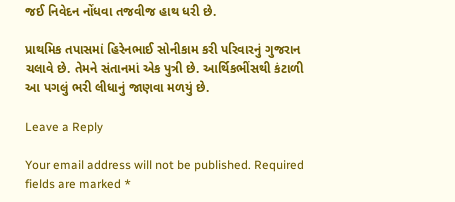જઈ નિવેદન નોંધવા તજવીજ હાથ ધરી છે.

પ્રાથમિક તપાસમાં હિરેનભાઈ સોનીકામ કરી પરિવારનું ગુજરાન ચલાવે છે. તેમને સંતાનમાં એક પુત્રી છે. આર્થિકભીંસથી કંટાળી આ પગલું ભરી લીધાનું જાણવા મળયું છે.

Leave a Reply

Your email address will not be published. Required fields are marked *